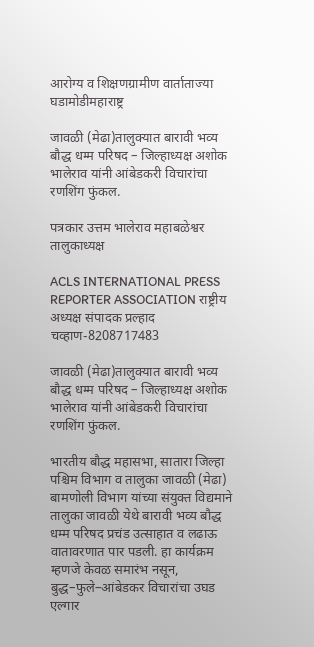आरोग्य व शिक्षणग्रामीण वार्ताताज्या घडामोडीमहाराष्ट्र

जावळी (मेढा)तालुक्यात बारावी भव्य बौद्ध धम्म परिषद – जिल्हाध्यक्ष अशोक भालेराव यांनी आंबेडकरी विचारांचा रणशिंग फुंकल.

पत्रकार उत्तम भालेराव महाबळेश्वर तालुकाध्यक्ष

ACLS INTERNATIONAL PRESS REPORTER ASSOCIATION राष्ट्रीय अध्यक्ष संपादक प्रल्हाद चव्हाण-8208717483

जावळी (मेढा)तालुक्यात बारावी भव्य बौद्ध धम्म परिषद – जिल्हाध्यक्ष अशोक भालेराव यांनी आंबेडकरी विचारांचा रणशिंग फुंकल.

भारतीय बौद्ध महासभा, सातारा जिल्हा पश्चिम विभाग व तालुका जावळी (मेढा) बामणोली विभाग यांच्या संयुक्त विद्यमाने तालुका जावळी येथे बारावी भव्य बौद्ध धम्म परिषद प्रचंड उत्साहात व लढाऊ वातावरणात पार पडली. हा कार्यक्रम म्हणजे केवळ समारंभ नसून, बुद्ध–फुले–आंबेडकर विचारांचा उघड एल्गार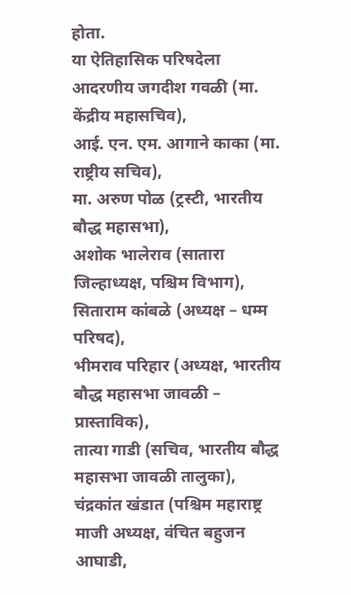होता.
या ऐतिहासिक परिषदेला
आदरणीय जगदीश गवळी (मा. केंद्रीय महासचिव),
आई. एन. एम. आगाने काका (मा. राष्ट्रीय सचिव),
मा. अरुण पोळ (ट्रस्टी, भारतीय बौद्ध महासभा),
अशोक भालेराव (सातारा जिल्हाध्यक्ष, पश्चिम विभाग),
सिताराम कांबळे (अध्यक्ष – धम्म परिषद),
भीमराव परिहार (अध्यक्ष, भारतीय बौद्ध महासभा जावळी – प्रास्ताविक),
तात्या गाडी (सचिव, भारतीय बौद्ध महासभा जावळी तालुका),
चंद्रकांत खंडात (पश्चिम महाराष्ट्र माजी अध्यक्ष, वंचित बहुजन आघाडी,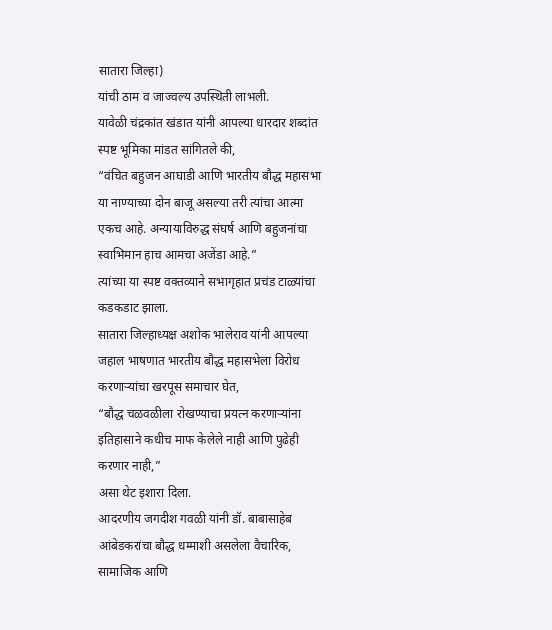सातारा जिल्हा)
यांची ठाम व जाज्वल्य उपस्थिती लाभली.
यावेळी चंद्रकांत खंडात यांनी आपल्या धारदार शब्दांत स्पष्ट भूमिका मांडत सांगितले की,
“वंचित बहुजन आघाडी आणि भारतीय बौद्ध महासभा या नाण्याच्या दोन बाजू असल्या तरी त्यांचा आत्मा एकच आहे. अन्यायाविरुद्ध संघर्ष आणि बहुजनांचा स्वाभिमान हाच आमचा अजेंडा आहे.”
त्यांच्या या स्पष्ट वक्तव्याने सभागृहात प्रचंड टाळ्यांचा कडकडाट झाला.
सातारा जिल्हाध्यक्ष अशोक भालेराव यांनी आपल्या जहाल भाषणात भारतीय बौद्ध महासभेला विरोध करणाऱ्यांचा खरपूस समाचार घेत,
“बौद्ध चळवळीला रोखण्याचा प्रयत्न करणाऱ्यांना इतिहासाने कधीच माफ केलेले नाही आणि पुढेही करणार नाही,”
असा थेट इशारा दिला.
आदरणीय जगदीश गवळी यांनी डॉ. बाबासाहेब आंबेडकरांचा बौद्ध धम्माशी असलेला वैचारिक, सामाजिक आणि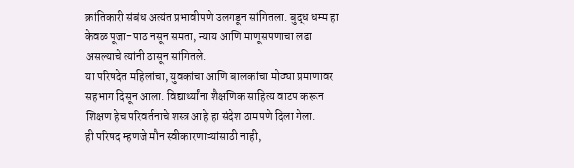क्रांतिकारी संबंध अत्यंत प्रभावीपणे उलगडून सांगितला. बुद्ध धम्म हा केवळ पूजा-पाठ नसून समता, न्याय आणि माणूसपणाचा लढा असल्याचे त्यांनी ठासून सांगितले.
या परिषदेत महिलांचा, युवकांचा आणि बालकांचा मोठ्या प्रमाणावर सहभाग दिसून आला. विद्यार्थ्यांना शैक्षणिक साहित्य वाटप करून शिक्षण हेच परिवर्तनाचे शस्त्र आहे हा संदेश ठामपणे दिला गेला.
ही परिषद म्हणजे मौन स्वीकारणाऱ्यांसाठी नाही,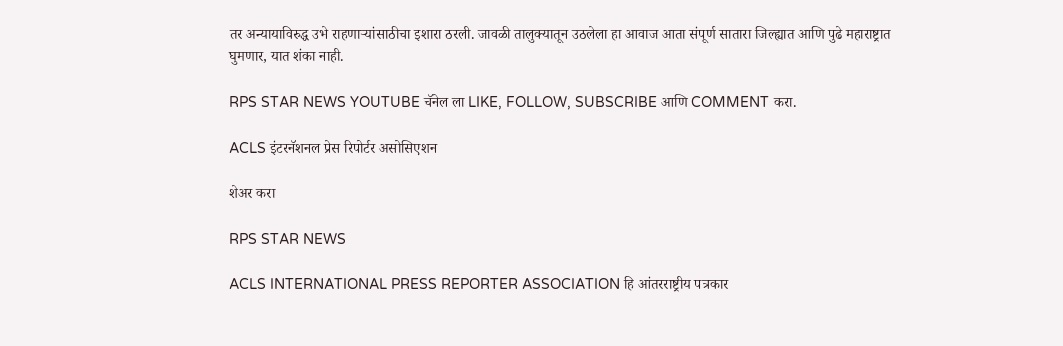तर अन्यायाविरुद्ध उभे राहणाऱ्यांसाठीचा इशारा ठरली. जावळी तालुक्यातून उठलेला हा आवाज आता संपूर्ण सातारा जिल्ह्यात आणि पुढे महाराष्ट्रात घुमणार, यात शंका नाही.

RPS STAR NEWS YOUTUBE चॅनेल ला LIKE, FOLLOW, SUBSCRIBE आणि COMMENT करा.

ACLS इंटरनॅशनल प्रेस रिपोर्टर असोसिएशन

शेअर करा

RPS STAR NEWS

ACLS INTERNATIONAL PRESS REPORTER ASSOCIATION हि आंतरराष्ट्रीय पत्रकार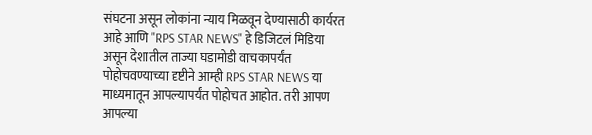संघटना असून लोकांना न्याय मिळवून देण्यासाठी कार्यरत आहे आणि "RPS STAR NEWS" हे डिजिटलं मिडिया असून देशातील ताज्या घडामोडी वाचकापर्यंत पोहोचवण्याच्या दृष्टीने आम्ही RPS STAR NEWS या माध्यमातून आपल्यापर्यंत पोहोचत आहोत. तरी आपण आपल्या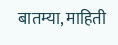बातम्या, माहिती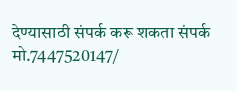देण्यासाठी संपर्क करू शकता संपर्क मो.7447520147/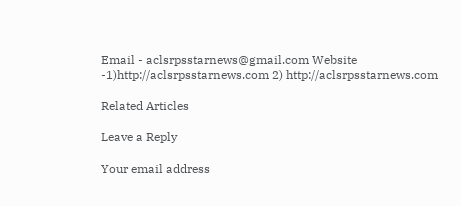Email - aclsrpsstarnews@gmail.com Website -1)http://aclsrpsstarnews.com 2) http://aclsrpsstarnews.com

Related Articles

Leave a Reply

Your email address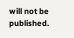will not be published.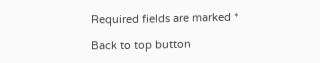Required fields are marked *

Back to top button